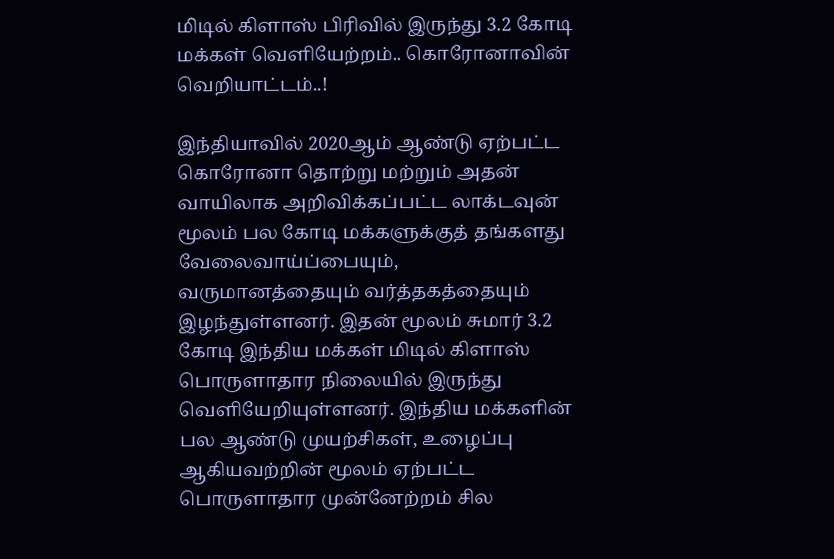மிடில் கிளாஸ் பிரிவில் இருந்து 3.2 கோடி மக்கள் வெளியேற்றம்.. கொரோனாவின் வெறியாட்டம்..!

இந்தியாவில் 2020ஆம் ஆண்டு ஏற்பட்ட கொரோனா தொற்று மற்றும் அதன் வாயிலாக அறிவிக்கப்பட்ட லாக்டவுன் மூலம் பல கோடி மக்களுக்குத் தங்களது வேலைவாய்ப்பையும், வருமானத்தையும் வர்த்தகத்தையும் இழந்துள்ளனர். இதன் மூலம் சுமார் 3.2 கோடி இந்திய மக்கள் மிடில் கிளாஸ் பொருளாதார நிலையில் இருந்து வெளியேறியுள்ளனர். இந்திய மக்களின் பல ஆண்டு முயற்சிகள், உழைப்பு ஆகியவற்றின் மூலம் ஏற்பட்ட பொருளாதார முன்னேற்றம் சில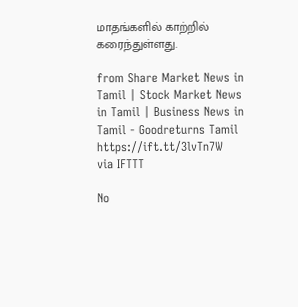மாதங்களில் காற்றில் கரைந்துள்ளது.

from Share Market News in Tamil | Stock Market News in Tamil | Business News in Tamil - Goodreturns Tamil https://ift.tt/3lvTn7W
via IFTTT

No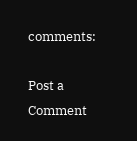comments:

Post a Comment